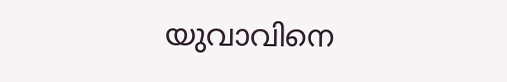യുവാവിനെ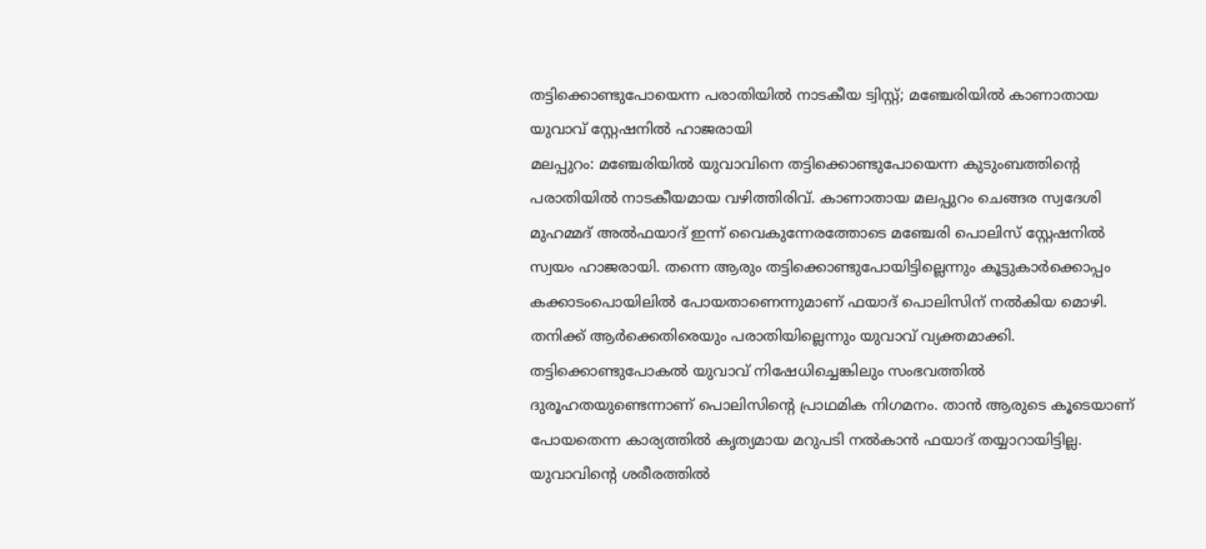തട്ടിക്കൊണ്ടുപോയെന്ന പരാതിയിൽ നാടകീയ ട്വിസ്റ്റ്; മഞ്ചേരിയിൽ കാണാതായ യുവാവ് സ്റ്റേഷനിൽ ഹാജരായി
മലപ്പുറം: മഞ്ചേരിയിൽ യുവാവിനെ തട്ടിക്കൊണ്ടുപോയെന്ന കുടുംബത്തിന്റെ പരാതിയിൽ നാടകീയമായ വഴിത്തിരിവ്. കാണാതായ മലപ്പുറം ചെങ്ങര സ്വദേശി മുഹമ്മദ് അൽഫയാദ് ഇന്ന് വൈകുന്നേരത്തോടെ മഞ്ചേരി പൊലിസ് സ്റ്റേഷനിൽ സ്വയം ഹാജരായി. തന്നെ ആരും തട്ടിക്കൊണ്ടുപോയിട്ടില്ലെന്നും കൂട്ടുകാർക്കൊപ്പം കക്കാടംപൊയിലിൽ പോയതാണെന്നുമാണ് ഫയാദ് പൊലിസിന് നൽകിയ മൊഴി. തനിക്ക് ആർക്കെതിരെയും പരാതിയില്ലെന്നും യുവാവ് വ്യക്തമാക്കി.
തട്ടിക്കൊണ്ടുപോകൽ യുവാവ് നിഷേധിച്ചെങ്കിലും സംഭവത്തിൽ ദുരൂഹതയുണ്ടെന്നാണ് പൊലിസിന്റെ പ്രാഥമിക നിഗമനം. താൻ ആരുടെ കൂടെയാണ് പോയതെന്ന കാര്യത്തിൽ കൃത്യമായ മറുപടി നൽകാൻ ഫയാദ് തയ്യാറായിട്ടില്ല.
യുവാവിന്റെ ശരീരത്തിൽ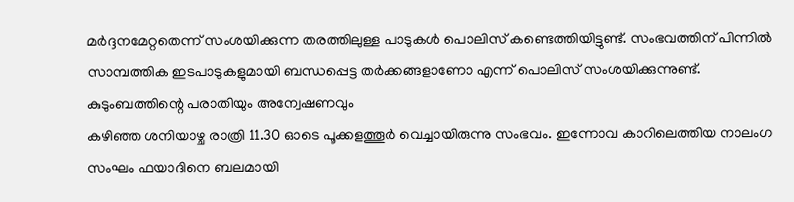മർദ്ദനമേറ്റതെന്ന് സംശയിക്കുന്ന തരത്തിലുള്ള പാടുകൾ പൊലിസ് കണ്ടെത്തിയിട്ടുണ്ട്. സംഭവത്തിന് പിന്നിൽ സാമ്പത്തിക ഇടപാടുകളുമായി ബന്ധപ്പെട്ട തർക്കങ്ങളാണോ എന്ന് പൊലിസ് സംശയിക്കുന്നുണ്ട്.
കുടുംബത്തിന്റെ പരാതിയും അന്വേഷണവും
കഴിഞ്ഞ ശനിയാഴ്ച രാത്രി 11.30 ഓടെ പൂക്കളത്തൂർ വെച്ചായിരുന്നു സംഭവം. ഇന്നോവ കാറിലെത്തിയ നാലംഗ സംഘം ഫയാദിനെ ബലമായി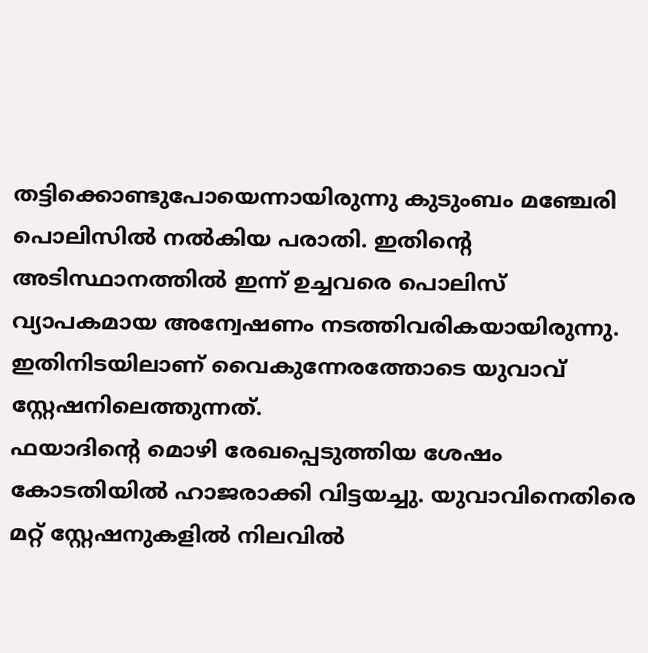തട്ടിക്കൊണ്ടുപോയെന്നായിരുന്നു കുടുംബം മഞ്ചേരി പൊലിസിൽ നൽകിയ പരാതി. ഇതിന്റെ അടിസ്ഥാനത്തിൽ ഇന്ന് ഉച്ചവരെ പൊലിസ് വ്യാപകമായ അന്വേഷണം നടത്തിവരികയായിരുന്നു. ഇതിനിടയിലാണ് വൈകുന്നേരത്തോടെ യുവാവ് സ്റ്റേഷനിലെത്തുന്നത്.
ഫയാദിന്റെ മൊഴി രേഖപ്പെടുത്തിയ ശേഷം കോടതിയിൽ ഹാജരാക്കി വിട്ടയച്ചു. യുവാവിനെതിരെ മറ്റ് സ്റ്റേഷനുകളിൽ നിലവിൽ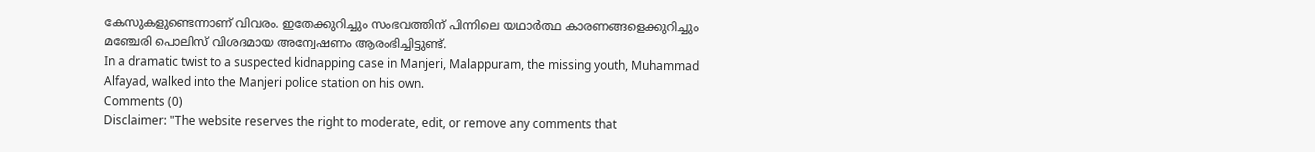കേസുകളുണ്ടെന്നാണ് വിവരം. ഇതേക്കുറിച്ചും സംഭവത്തിന് പിന്നിലെ യഥാർത്ഥ കാരണങ്ങളെക്കുറിച്ചും മഞ്ചേരി പൊലിസ് വിശദമായ അന്വേഷണം ആരംഭിച്ചിട്ടുണ്ട്.
In a dramatic twist to a suspected kidnapping case in Manjeri, Malappuram, the missing youth, Muhammad Alfayad, walked into the Manjeri police station on his own.
Comments (0)
Disclaimer: "The website reserves the right to moderate, edit, or remove any comments that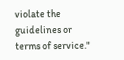violate the guidelines or terms of service."